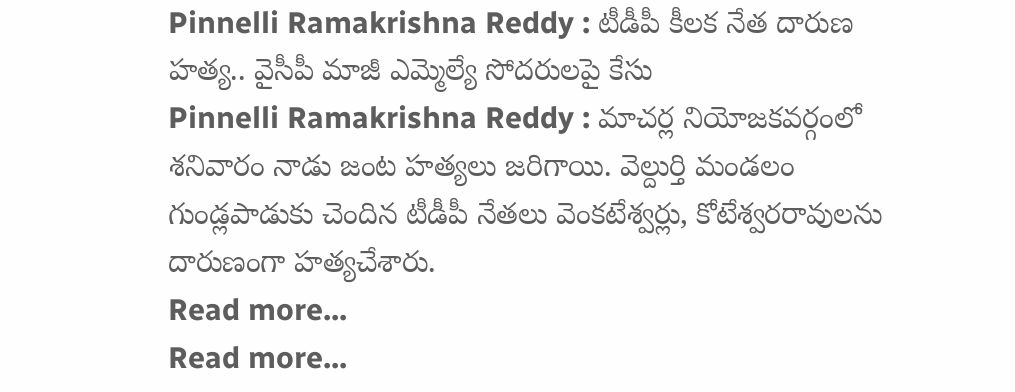Pinnelli Ramakrishna Reddy : టీడీపీ కీలక నేత దారుణ హత్య.. వైసీపీ మాజీ ఎమ్మెల్యే సోదరులపై కేసు
Pinnelli Ramakrishna Reddy : మాచర్ల నియోజకవర్గంలో శనివారం నాడు జంట హత్యలు జరిగాయి. వెల్దుర్తి మండలం గుండ్లపాడుకు చెందిన టీడీపీ నేతలు వెంకటేశ్వర్లు, కోటేశ్వరరావులను దారుణంగా హత్యచేశారు.
Read more...
Read more...